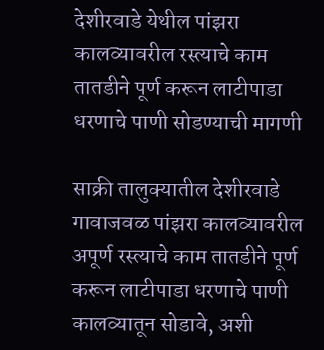देशीरवाडे येथील पांझरा कालव्यावरील रस्त्याचे काम तातडीने पूर्ण करून लाटीपाडा धरणाचे पाणी सोडण्याची मागणी

साक्री तालुक्यातील देशीरवाडे गावाजवळ पांझरा कालव्यावरील अपूर्ण रस्त्याचे काम तातडीने पूर्ण करून लाटीपाडा धरणाचे पाणी कालव्यातून सोडावे, अशी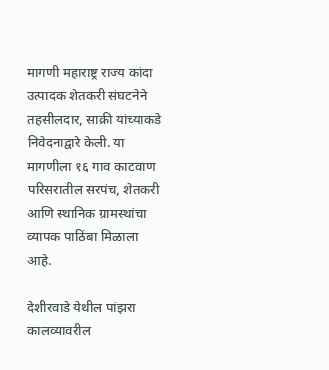मागणी महाराष्ट्र राज्य कांदा उत्पादक शेतकरी संघटनेने तहसीलदार, साक्री यांच्याकडे निवेदनाद्वारे केली. या मागणीला १६ गाव काटवाण परिसरातील सरपंच, शेतकरी आणि स्थानिक ग्रामस्थांचा व्यापक पाठिंबा मिळाला आहे.

देशीरवाडे येथील पांझरा कालव्यावरील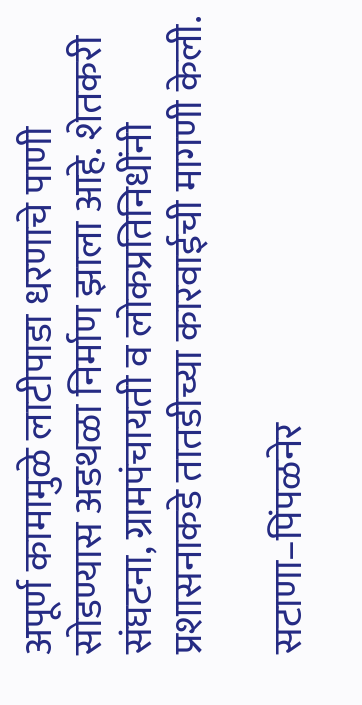अपूर्ण कामामुळे लाटीपाडा धरणाचे पाणी सोडण्यास अडथळा निर्माण झाला आहे. शेतकरी संघटना, ग्रामपंचायती व लोकप्रतिनिधींनी प्रशासनाकडे तातडीच्या कारवाईची मागणी केली.

सटाणा–पिंपळनेर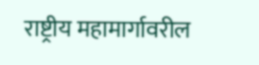राष्ट्रीय महामार्गावरील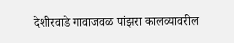देशीरवाडे गावाजवळ पांझरा कालव्यावरील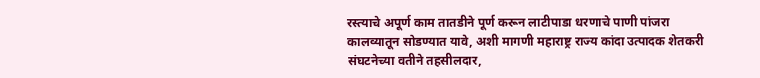रस्त्याचे अपूर्ण काम तातडीने पूर्ण करून लाटीपाडा धरणाचे पाणी पांजरा कालव्यातून सोडण्यात यावे, अशी मागणी महाराष्ट्र राज्य कांदा उत्पादक शेतकरी संघटनेच्या वतीने तहसीलदार,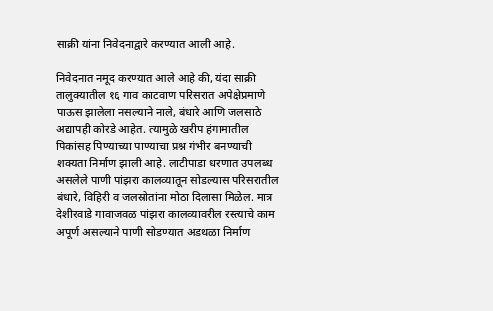साक्री यांना निवेदनाद्वारे करण्यात आली आहे.

निवेदनात नमूद करण्यात आले आहे की, यंदा साक्री तालुक्यातील १६ गाव काटवाण परिसरात अपेक्षेप्रमाणे पाऊस झालेला नसल्याने नाले, बंधारे आणि जलसाठे अद्यापही कोरडे आहेत. त्यामुळे खरीप हंगामातील पिकांसह पिण्याच्या पाण्याचा प्रश्न गंभीर बनण्याची शक्यता निर्माण झाली आहे. लाटीपाडा धरणात उपलब्ध असलेले पाणी पांझरा कालव्यातून सोडल्यास परिसरातील बंधारे, विहिरी व जलस्रोतांना मोठा दिलासा मिळेल. मात्र देशीरवाडे गावाजवळ पांझरा कालव्यावरील रस्त्याचे काम अपूर्ण असल्याने पाणी सोडण्यात अडथळा निर्माण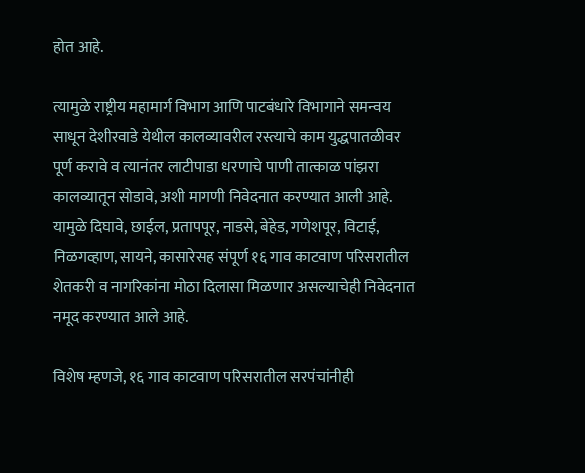होत आहे.

त्यामुळे राष्ट्रीय महामार्ग विभाग आणि पाटबंधारे विभागाने समन्वय साधून देशीरवाडे येथील कालव्यावरील रस्त्याचे काम युद्धपातळीवर पूर्ण करावे व त्यानंतर लाटीपाडा धरणाचे पाणी तात्काळ पांझरा कालव्यातून सोडावे, अशी मागणी निवेदनात करण्यात आली आहे. यामुळे दिघावे, छाईल, प्रतापपूर, नाडसे, बेहेड, गणेशपूर, विटाई, निळगव्हाण, सायने, कासारेसह संपूर्ण १६ गाव काटवाण परिसरातील शेतकरी व नागरिकांना मोठा दिलासा मिळणार असल्याचेही निवेदनात नमूद करण्यात आले आहे.

विशेष म्हणजे, १६ गाव काटवाण परिसरातील सरपंचांनीही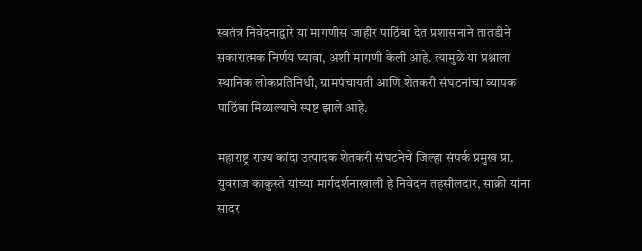स्वतंत्र निवेदनाद्वारे या मागणीस जाहीर पाठिंबा देत प्रशासनाने तातडीने सकारात्मक निर्णय घ्यावा, अशी मागणी केली आहे. त्यामुळे या प्रश्नाला स्थानिक लोकप्रतिनिधी, ग्रामपंचायती आणि शेतकरी संघटनांचा व्यापक पाठिंबा मिळाल्याचे स्पष्ट झाले आहे.

महाराष्ट्र राज्य कांदा उत्पादक शेतकरी संघटनेचे जिल्हा संपर्क प्रमुख प्रा. युवराज काकुस्ते यांच्या मार्गदर्शनाखाली हे निवेदन तहसीलदार, साक्री यांना सादर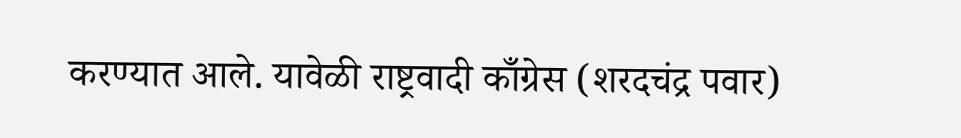करण्यात आले. यावेळी राष्ट्रवादी काँग्रेस (शरदचंद्र पवार)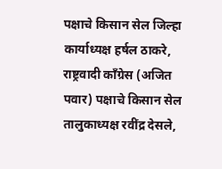पक्षाचे किसान सेल जिल्हा कार्याध्यक्ष हर्षल ठाकरे, राष्ट्रवादी काँग्रेस (अजित पवार) पक्षाचे किसान सेल तालुकाध्यक्ष रवींद्र देसले,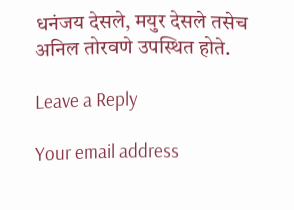धनंजय देसले, मयुर देसले तसेच अनिल तोरवणे उपस्थित होते.

Leave a Reply

Your email address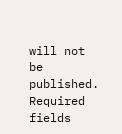will not be published. Required fields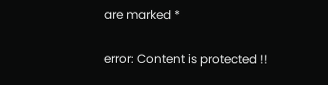are marked *

error: Content is protected !!